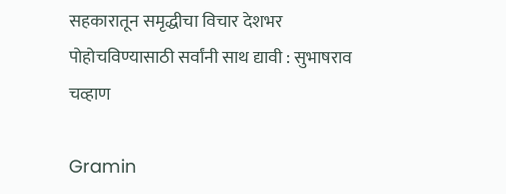सहकारातून समृद्धीचा विचार देशभर पोहोचविण्यासाठी सर्वांनी साथ द्यावी : सुभाषराव चव्हाण

Gramin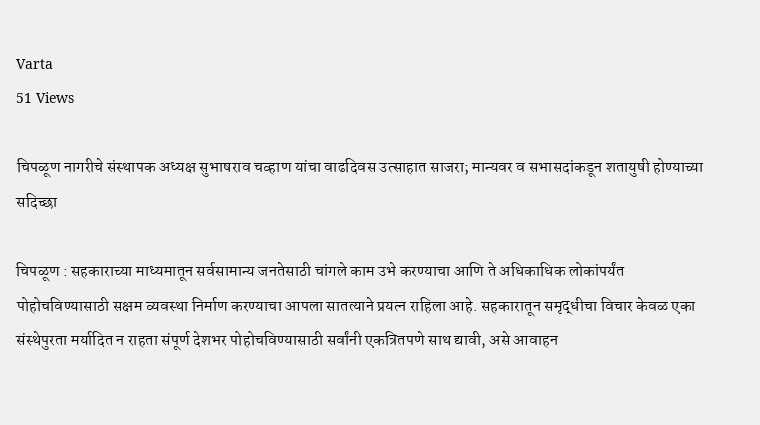Varta
51 Views

चिपळूण नागरीचे संस्थापक अध्यक्ष सुभाषराव चव्हाण यांचा वाढदिवस उत्साहात साजरा; मान्यवर व सभासदांकडून शतायुषी होण्याच्या सदिच्छा

चिपळूण : सहकाराच्या माध्यमातून सर्वसामान्य जनतेसाठी चांगले काम उभे करण्याचा आणि ते अधिकाधिक लोकांपर्यंत पोहोचविण्यासाठी सक्षम व्यवस्था निर्माण करण्याचा आपला सातत्याने प्रयत्न राहिला आहे. सहकारातून समृद्धीचा विचार केवळ एका संस्थेपुरता मर्यादित न राहता संपूर्ण देशभर पोहोचविण्यासाठी सर्वांनी एकत्रितपणे साथ द्यावी, असे आवाहन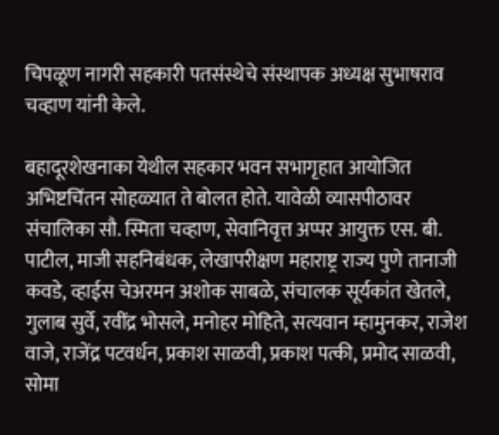चिपळूण नागरी सहकारी पतसंस्थेचे संस्थापक अध्यक्ष सुभाषराव चव्हाण यांनी केले.

बहादूरशेखनाका येथील सहकार भवन सभागृहात आयोजित अभिष्टचिंतन सोहळ्यात ते बोलत होते. यावेळी व्यासपीठावर संचालिका सौ. स्मिता चव्हाण, सेवानिवृत्त अप्पर आयुक्त एस. बी. पाटील, माजी सहनिबंधक, लेखापरीक्षण महाराष्ट्र राज्य पुणे तानाजी कवडे, व्हाईस चेअरमन अशोक साबळे, संचालक सूर्यकांत खेतले, गुलाब सुर्वे, रवींद्र भोसले, मनोहर मोहिते, सत्यवान म्हामुनकर, राजेश वाजे, राजेंद्र पटवर्धन, प्रकाश साळवी, प्रकाश पत्की, प्रमोद साळवी, सोमा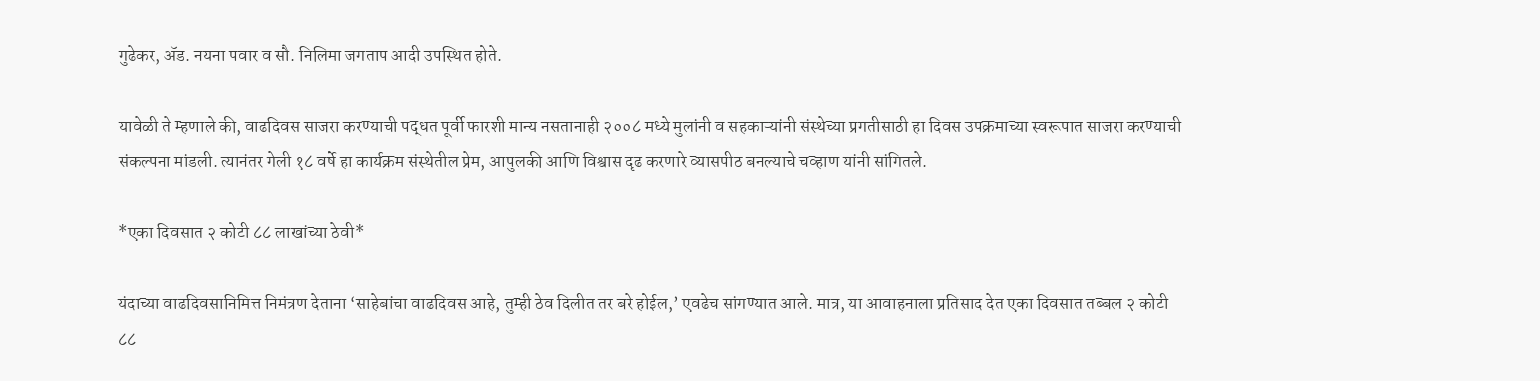गुढेकर, ॲड. नयना पवार व सौ. निलिमा जगताप आदी उपस्थित होते.

यावेळी ते म्हणाले की, वाढदिवस साजरा करण्याची पद्धत पूर्वी फारशी मान्य नसतानाही २००८ मध्ये मुलांनी व सहकाऱ्यांनी संस्थेच्या प्रगतीसाठी हा दिवस उपक्रमाच्या स्वरूपात साजरा करण्याची संकल्पना मांडली. त्यानंतर गेली १८ वर्षे हा कार्यक्रम संस्थेतील प्रेम, आपुलकी आणि विश्वास दृढ करणारे व्यासपीठ बनल्याचे चव्हाण यांनी सांगितले.

*एका दिवसात २ कोटी ८८ लाखांच्या ठेवी*

यंदाच्या वाढदिवसानिमित्त निमंत्रण देताना ‘साहेबांचा वाढदिवस आहे, तुम्ही ठेव दिलीत तर बरे होईल,’ एवढेच सांगण्यात आले. मात्र, या आवाहनाला प्रतिसाद देत एका दिवसात तब्बल २ कोटी ८८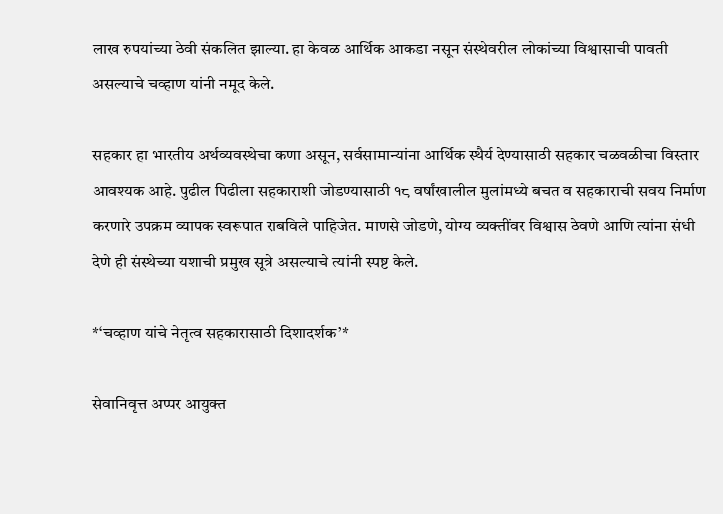लाख रुपयांच्या ठेवी संकलित झाल्या. हा केवळ आर्थिक आकडा नसून संस्थेवरील लोकांच्या विश्वासाची पावती असल्याचे चव्हाण यांनी नमूद केले.

सहकार हा भारतीय अर्थव्यवस्थेचा कणा असून, सर्वसामान्यांना आर्थिक स्थैर्य देण्यासाठी सहकार चळवळीचा विस्तार आवश्यक आहे. पुढील पिढीला सहकाराशी जोडण्यासाठी १८ वर्षांखालील मुलांमध्ये बचत व सहकाराची सवय निर्माण करणारे उपक्रम व्यापक स्वरूपात राबविले पाहिजेत. माणसे जोडणे, योग्य व्यक्तींवर विश्वास ठेवणे आणि त्यांना संधी देणे ही संस्थेच्या यशाची प्रमुख सूत्रे असल्याचे त्यांनी स्पष्ट केले.

*‘चव्हाण यांचे नेतृत्व सहकारासाठी दिशादर्शक’*

सेवानिवृत्त अप्पर आयुक्त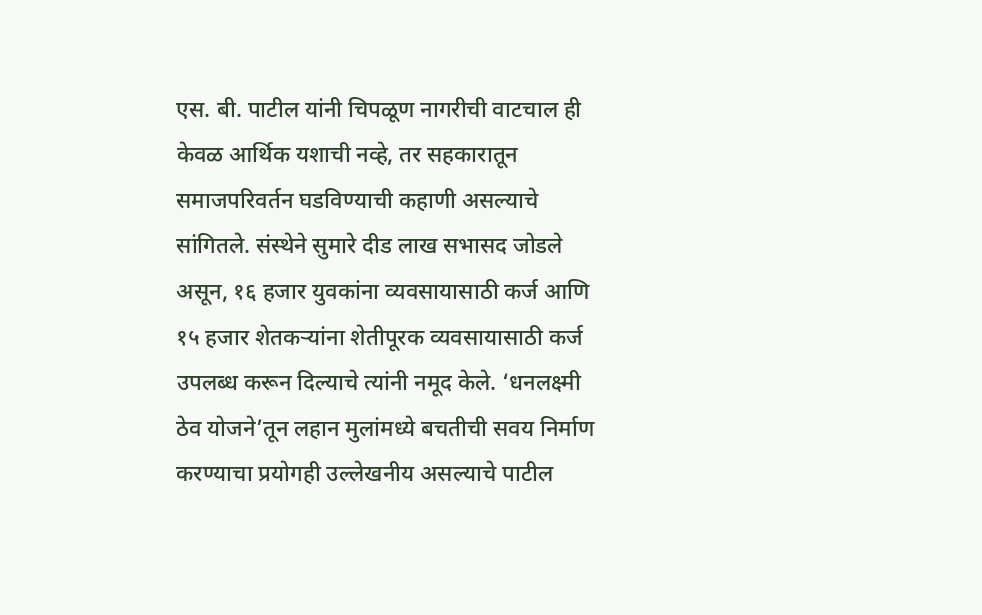एस. बी. पाटील यांनी चिपळूण नागरीची वाटचाल ही केवळ आर्थिक यशाची नव्हे, तर सहकारातून समाजपरिवर्तन घडविण्याची कहाणी असल्याचे सांगितले. संस्थेने सुमारे दीड लाख सभासद जोडले असून, १६ हजार युवकांना व्यवसायासाठी कर्ज आणि १५ हजार शेतकऱ्यांना शेतीपूरक व्यवसायासाठी कर्ज उपलब्ध करून दिल्याचे त्यांनी नमूद केले. ‘धनलक्ष्मी ठेव योजने’तून लहान मुलांमध्ये बचतीची सवय निर्माण करण्याचा प्रयोगही उल्लेखनीय असल्याचे पाटील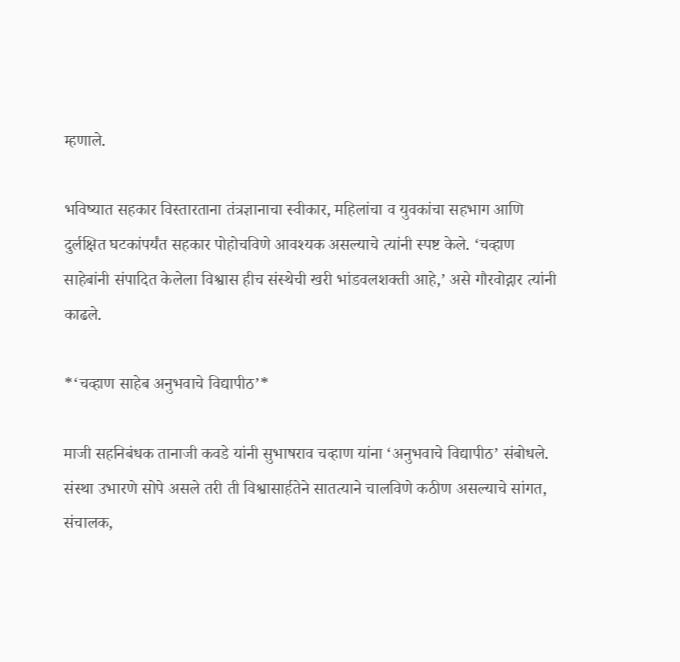म्हणाले.

भविष्यात सहकार विस्तारताना तंत्रज्ञानाचा स्वीकार, महिलांचा व युवकांचा सहभाग आणि दुर्लक्षित घटकांपर्यंत सहकार पोहोचविणे आवश्यक असल्याचे त्यांनी स्पष्ट केले. ‘चव्हाण साहेबांनी संपादित केलेला विश्वास हीच संस्थेची खरी भांडवलशक्ती आहे,’ असे गौरवोद्गार त्यांनी काढले.

*‘चव्हाण साहेब अनुभवाचे विद्यापीठ’*

माजी सहनिबंधक तानाजी कवडे यांनी सुभाषराव चव्हाण यांना ‘अनुभवाचे विद्यापीठ’ संबोधले. संस्था उभारणे सोपे असले तरी ती विश्वासार्हतेने सातत्याने चालविणे कठीण असल्याचे सांगत, संचालक,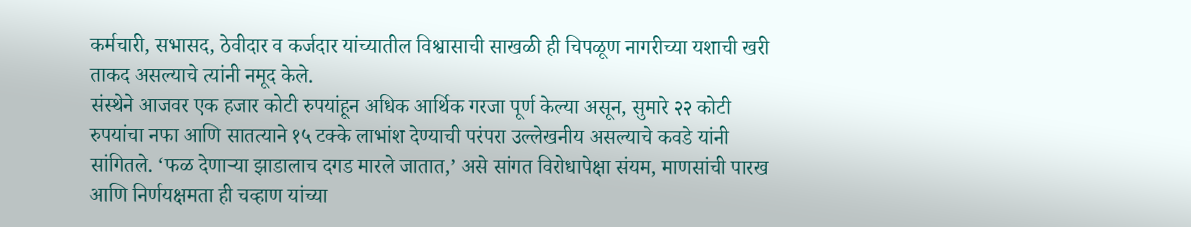कर्मचारी, सभासद, ठेवीदार व कर्जदार यांच्यातील विश्वासाची साखळी ही चिपळूण नागरीच्या यशाची खरी ताकद असल्याचे त्यांनी नमूद केले.
संस्थेने आजवर एक हजार कोटी रुपयांहून अधिक आर्थिक गरजा पूर्ण केल्या असून, सुमारे २२ कोटी रुपयांचा नफा आणि सातत्याने १५ टक्के लाभांश देण्याची परंपरा उल्लेखनीय असल्याचे कवडे यांनी सांगितले. ‘फळ देणाऱ्या झाडालाच दगड मारले जातात,’ असे सांगत विरोधापेक्षा संयम, माणसांची पारख आणि निर्णयक्षमता ही चव्हाण यांच्या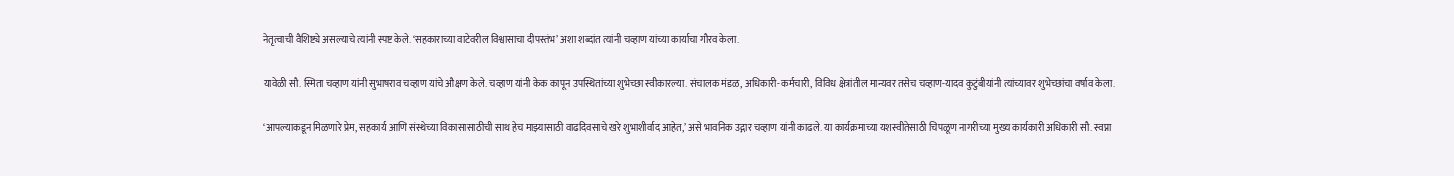नेतृत्वाची वैशिष्ट्ये असल्याचे त्यांनी स्पष्ट केले. ‘सहकाराच्या वाटेवरील विश्वासाचा दीपस्तंभ’ अशा शब्दांत त्यांनी चव्हाण यांच्या कार्याचा गौरव केला.

यावेळी सौ. स्मिता चव्हाण यांनी सुभाषराव चव्हाण यांचे औक्षण केले. चव्हाण यांनी केक कापून उपस्थितांच्या शुभेच्छा स्वीकारल्या. संचालक मंडळ, अधिकारी-कर्मचारी, विविध क्षेत्रांतील मान्यवर तसेच चव्हाण-यादव कुटुंबीयांनी त्यांच्यावर शुभेच्छांचा वर्षाव केला.

‘आपल्याकडून मिळणारे प्रेम, सहकार्य आणि संस्थेच्या विकासासाठीची साथ हेच माझ्यासाठी वाढदिवसाचे खरे शुभाशीर्वाद आहेत,’ असे भावनिक उद्गार चव्हाण यांनी काढले. या कार्यक्रमाच्या यशस्वीतेसाठी चिपळूण नागरीच्या मुख्य कार्यकारी अधिकारी सौ. स्वप्ना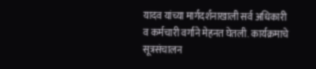यादव यांच्या मार्गदर्शनाखाली सर्व अधिकारी व कर्मचारी वर्गाने मेहनत घेतली. कार्यक्रमाचे सूत्रसंचालन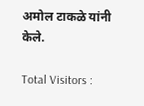अमोल टाकळे यांनी केले.

Total Visitors :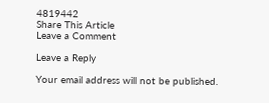4819442
Share This Article
Leave a Comment

Leave a Reply

Your email address will not be published.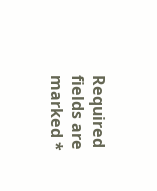Required fields are marked *